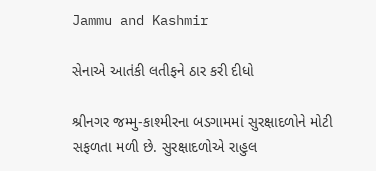Jammu and Kashmir

સેનાએ આતંકી લતીફને ઠાર કરી દીધો

શ્રીનગર જમ્મુ-કાશ્મીરના બડગામમાં સુરક્ષાદળોને મોટી સફળતા મળી છે. સુરક્ષાદળોએ રાહુલ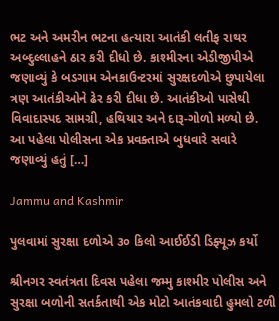ભટ અને અમરીન ભટના હત્યારા આતંકી લતીફ રાથર અબ્દુલ્લાહને ઠાર કરી દીધો છે. કાશ્મીરના એડીજીપીએ જણાવ્યું કે બડગામ એનકાઉન્ટરમાં સુરક્ષદળોએ છુપાયેલા ત્રણ આતંકીઓને ઢેર કરી દીધા છે. આતંકીઓ પાસેથી વિવાદાસ્પદ સામગ્રી, હથિયાર અને દારૂ-ગોળો મળ્યો છે. આ પહેલા પોલીસના એક પ્રવક્તાએ બુધવારે સવારે જણાવ્યું હતું […]

Jammu and Kashmir

પુલવામાં સુરક્ષા દળોએ ૩૦ કિલો આઈઈડી ડિફ્યૂઝ કર્યો

શ્રીનગર સ્વતંત્રતા દિવસ પહેલા જમ્મુ કાશ્મીર પોલીસ અને સુરક્ષા બળોની સતર્કતાથી એક મોટો આતંકવાદી હુમલો ટળી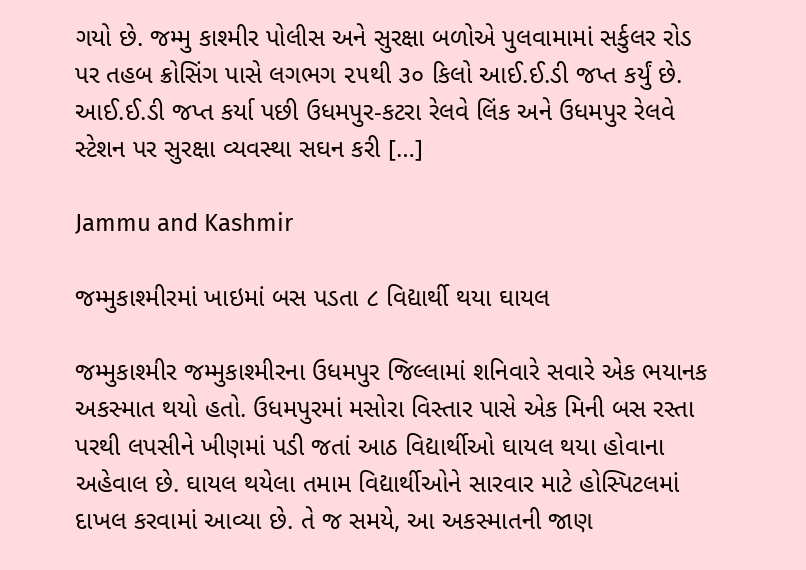ગયો છે. જમ્મુ કાશ્મીર પોલીસ અને સુરક્ષા બળોએ પુલવામામાં સર્કુલર રોડ પર તહબ ક્રોસિંગ પાસે લગભગ ૨૫થી ૩૦ કિલો આઈ.ઈ.ડી જપ્ત કર્યું છે. આઈ.ઈ.ડી જપ્ત કર્યા પછી ઉધમપુર-કટરા રેલવે લિંક અને ઉધમપુર રેલવે સ્ટેશન પર સુરક્ષા વ્યવસ્થા સઘન કરી […]

Jammu and Kashmir

જમ્મુકાશ્મીરમાં ખાઇમાં બસ પડતા ૮ વિદ્યાર્થી થયા ઘાયલ

જમ્મુકાશ્મીર જમ્મુકાશ્મીરના ઉધમપુર જિલ્લામાં શનિવારે સવારે એક ભયાનક અકસ્માત થયો હતો. ઉધમપુરમાં મસોરા વિસ્તાર પાસે એક મિની બસ રસ્તા પરથી લપસીને ખીણમાં પડી જતાં આઠ વિદ્યાર્થીઓ ઘાયલ થયા હોવાના અહેવાલ છે. ઘાયલ થયેલા તમામ વિદ્યાર્થીઓને સારવાર માટે હોસ્પિટલમાં દાખલ કરવામાં આવ્યા છે. તે જ સમયે, આ અકસ્માતની જાણ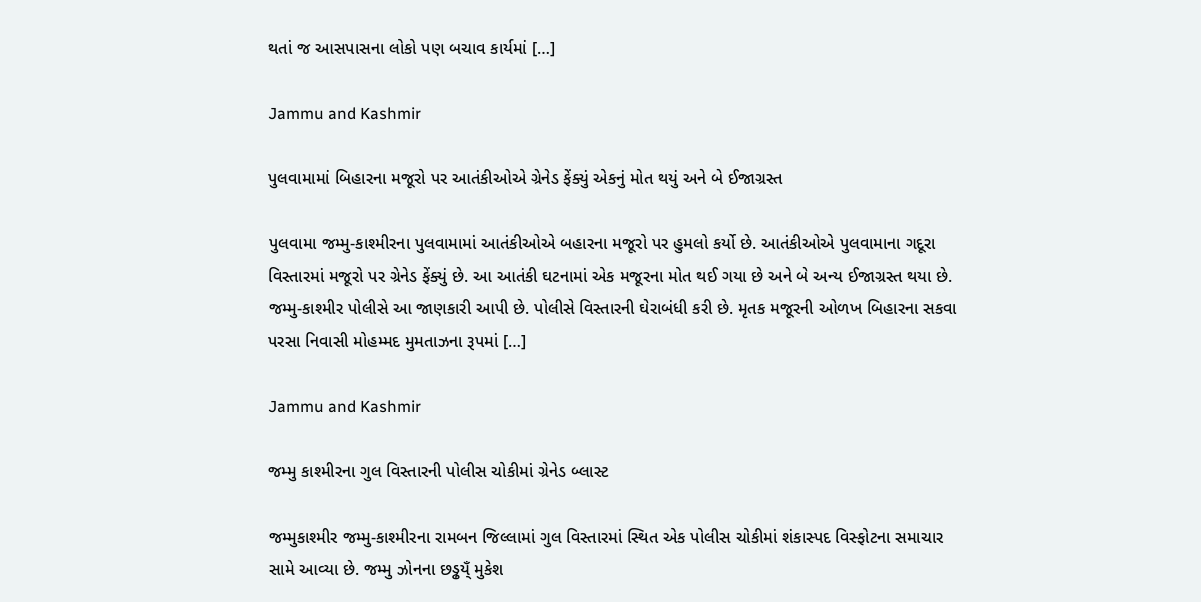થતાં જ આસપાસના લોકો પણ બચાવ કાર્યમાં […]

Jammu and Kashmir

પુલવામામાં બિહારના મજૂરો પર આતંકીઓએ ગ્રેનેડ ફેંક્યું એકનું મોત થયું અને બે ઈજાગ્રસ્ત

પુલવામા જમ્મુ-કાશ્મીરના પુલવામામાં આતંકીઓએ બહારના મજૂરો પર હુમલો કર્યો છે. આતંકીઓએ પુલવામાના ગદૂરા વિસ્તારમાં મજૂરો પર ગ્રેનેડ ફેંક્યું છે. આ આતંકી ઘટનામાં એક મજૂરના મોત થઈ ગયા છે અને બે અન્ય ઈજાગ્રસ્ત થયા છે. જમ્મુ-કાશ્મીર પોલીસે આ જાણકારી આપી છે. પોલીસે વિસ્તારની ઘેરાબંધી કરી છે. મૃતક મજૂરની ઓળખ બિહારના સકવા પરસા નિવાસી મોહમ્મદ મુમતાઝના રૂપમાં […]

Jammu and Kashmir

જમ્મુ કાશ્મીરના ગુલ વિસ્તારની પોલીસ ચોકીમાં ગ્રેનેડ બ્લાસ્ટ

જમ્મુકાશ્મીર જમ્મુ-કાશ્મીરના રામબન જિલ્લામાં ગુલ વિસ્તારમાં સ્થિત એક પોલીસ ચોકીમાં શંકાસ્પદ વિસ્ફોટના સમાચાર સામે આવ્યા છે. જમ્મુ ઝોનના છડ્ઢય્ઁ મુકેશ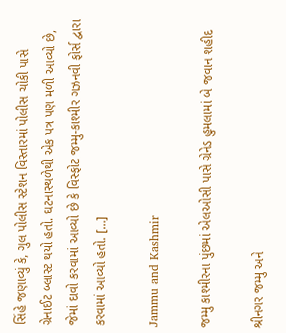સિંહે જણાવ્યું કે, ગુલ પોલીસ સ્ટેશન વિસ્તારમાં પોલીસ ચોકી પાસે ગ્રેનાઈટ બ્લાસ્ટ થયો હતો. ઘટનાસ્થળેથી એક પત્ર પણ મળી આવ્યો છે, જેમાં દાવો કરવામાં આવ્યો છે કે વિસ્ફોટ જમ્મુ-કાશ્મીર ગઝનવી ફોર્સ દ્વારા કરવામાં આવ્યો હતો. […]

Jammu and Kashmir

જમ્મુ કાશ્મીરના પુંછમાં એલઓસી પાસે ગ્રેનેડ હુમલામાં બે જવાન શહીદ

શ્રીનગર જમ્મુ અને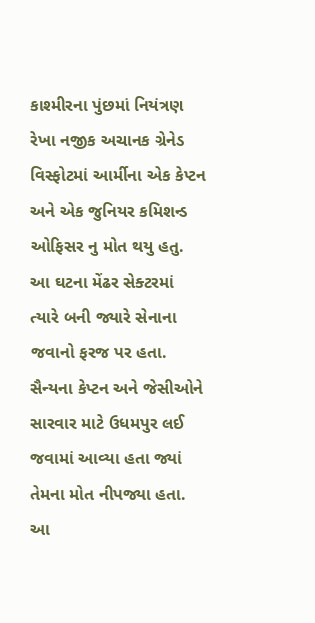કાશ્મીરના પુંછમાં નિયંત્રણ રેખા નજીક અચાનક ગ્રેનેડ વિસ્ફોટમાં આર્મીના એક કેપ્ટન અને એક જુનિયર કમિશન્ડ ઓફિસર નુ મોત થયુ હતુ. આ ઘટના મેંઢર સેક્ટરમાં ત્યારે બની જ્યારે સેનાના જવાનો ફરજ પર હતા. સૈન્યના કેપ્ટન અને જેસીઓને સારવાર માટે ઉધમપુર લઈ જવામાં આવ્યા હતા જ્યાં તેમના મોત નીપજ્યા હતા. આ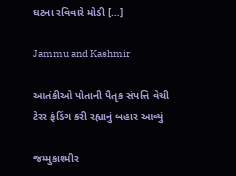ઘટના રવિવારે મોડી […]

Jammu and Kashmir

આતંકીઓ પોતાની પૈતૃક સંપત્તિ વેચી ટેરર ફંડિંગ કરી રહ્યાનું બહાર આવ્યું

જમ્મુકાશ્મીર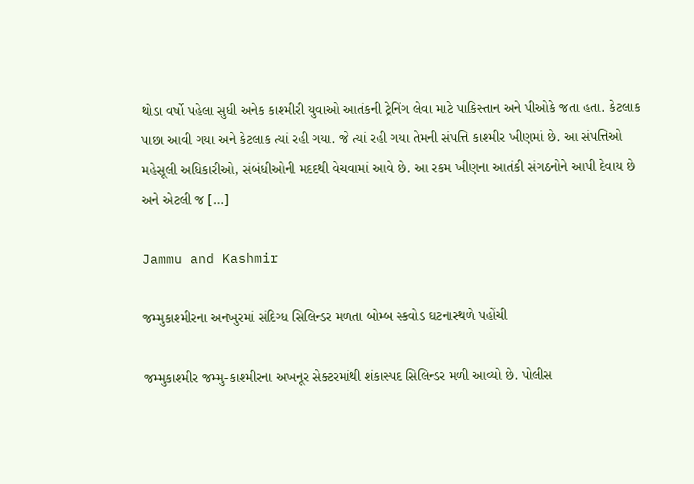થોડા વર્ષો પહેલા સુધી અનેક કાશ્મીરી યુવાઓ આતંકની ટ્રેનિંગ લેવા માટે પાકિસ્તાન અને પીઓકે જતા હતા. કેટલાક પાછા આવી ગયા અને કેટલાક ત્યાં રહી ગયા. જે ત્યાં રહી ગયા તેમની સંપત્તિ કાશ્મીર ખીણમાં છે. આ સંપત્તિઓ મહેસૂલી અધિકારીઓ, સંબંધીઓની મદદથી વેચવામાં આવે છે. આ રકમ ખીણના આતંકી સંગઠનોને આપી દેવાય છે અને એટલી જ […]

Jammu and Kashmir

જમ્મુકાશ્મીરના અનખુરમાં સંદિગ્ધ સિલિન્ડર મળતા બોમ્બ સ્કવોડ ઘટનાસ્થળે પહોંચી

જમ્મુકાશ્મીર જમ્મુ-કાશ્મીરના અખનૂર સેક્ટરમાંથી શંકાસ્પદ સિલિન્ડર મળી આવ્યો છે. પોલીસ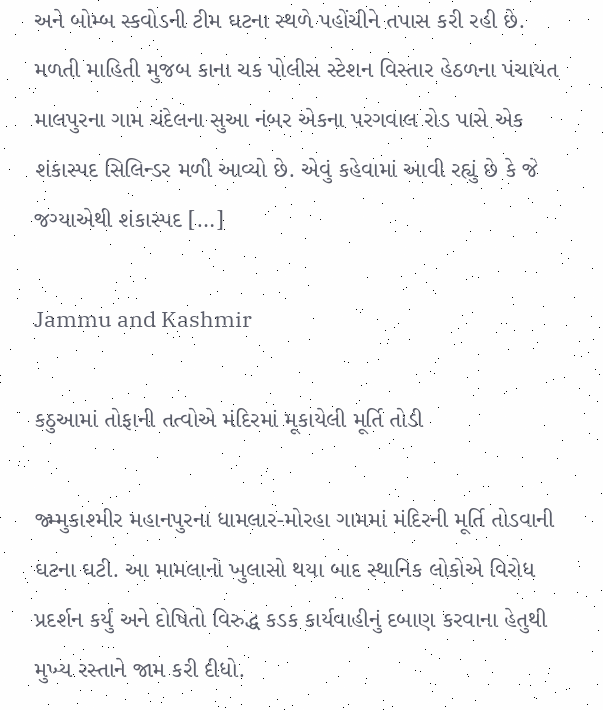અને બોમ્બ સ્કવોડની ટીમ ઘટના સ્થળે પહોંચીને તપાસ કરી રહી છે. મળતી માહિતી મુજબ કાના ચક પોલીસ સ્ટેશન વિસ્તાર હેઠળના પંચાયત માલપુરના ગામ ચંદેલના સુઆ નંબર એકના પરગવાલ રોડ પાસે એક શંકાસ્પદ સિલિન્ડર મળી આવ્યો છે. એવું કહેવામાં આવી રહ્યું છે કે જે જગ્યાએથી શંકાસ્પદ […]

Jammu and Kashmir

કઠુઆમાં તોફાની તત્વોએ મંદિરમાં મૂકાયેલી મૂર્તિ તોડી

જ્મ્મુકાશ્મીર મહાનપુરના ધામલાર-મોરહા ગામમાં મંદિરની મૂર્તિ તોડવાની ઘટના ઘટી. આ મામલાનો ખુલાસો થયા બાદ સ્થાનિક લોકોએ વિરોધ પ્રદર્શન કર્યું અને દોષિતો વિરુદ્ધ કડક કાર્યવાહીનું દબાણ કરવાના હેતુથી મુખ્ય રસ્તાને જામ કરી દીધો.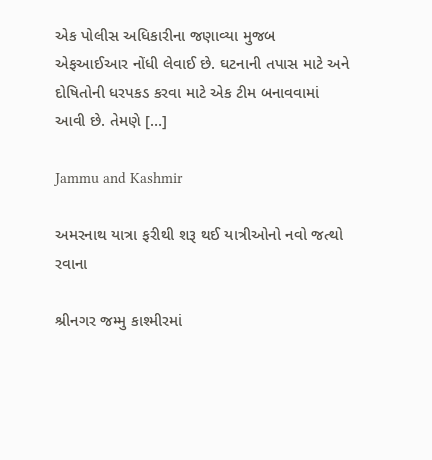એક પોલીસ અધિકારીના જણાવ્યા મુજબ એફઆઈઆર નોંધી લેવાઈ છે. ઘટનાની તપાસ માટે અને દોષિતોની ધરપકડ કરવા માટે એક ટીમ બનાવવામાં આવી છે. તેમણે […]

Jammu and Kashmir

અમરનાથ યાત્રા ફરીથી શરૂ થઈ યાત્રીઓનો નવો જત્થો રવાના

શ્રીનગર જમ્મુ કાશ્મીરમાં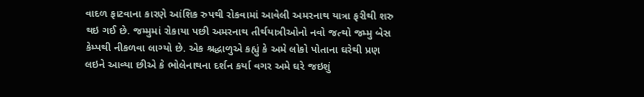વાદળ ફાટવાના કારણે આંશિક રુપથી રોકવામાં આવેલી અમરનાથ યાત્રા ફરીથી શરુ થઇ ગઈ છે. જમ્મુમાં રોકાયા પછી અમરનાથ તીર્થયાત્રીઓનો નવો જત્થો જમ્મુ બેસ કેમ્પથી નીકળવા લાગ્યો છે. એક શ્રદ્ધાળુએ કહ્યું કે અમે લોકો પોતાના ઘરેથી પ્રણ લઇને આવ્યા છીએ કે ભોલેનાથના દર્શન કર્યા વગર અમે ઘરે જઇશું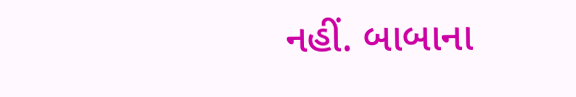નહીં. બાબાના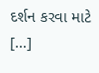દર્શન કરવા માટે […]